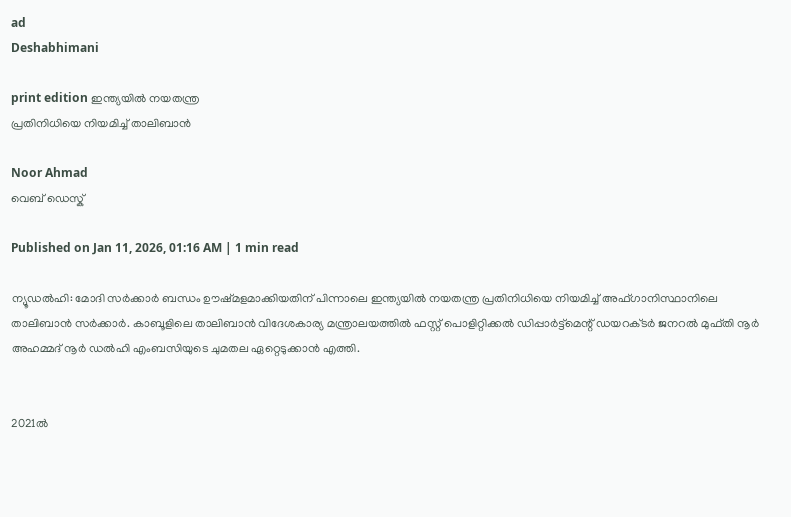ad
Deshabhimani

print edition ഇന്ത്യയിൽ നയതന്ത്ര
പ്രതിനിധിയെ നിയമിച്ച് താലിബാൻ

Noor Ahmad
വെബ് ഡെസ്ക്

Published on Jan 11, 2026, 01:16 AM | 1 min read

ന്യൂഡൽഹി: മോദി സര്‍ക്കാര്‍ ബന്ധം ഉ‍ൗഷ്‌മളമാക്കിയതിന്‌ പിന്നാലെ ഇന്ത്യയിൽ നയതന്ത്ര പ്രതിനിധിയെ നിയമിച്ച് അഫ്‌ഗാനിസ്ഥാനിലെ താലിബാൻ സര്‍ക്കാര്‍. കാബൂളിലെ താലിബാൻ വിദേശകാര്യ മന്ത്രാലയത്തിൽ ഫസ്റ്റ് പൊളിറ്റിക്കൽ ഡിപ്പാർട്ട്‌മെന്റ്‌ ഡയറക്‌ടർ ജനറൽ മുഫ്തി നൂർ അഹമ്മദ് നൂര്‍ ഡൽഹി എംബസിയുടെ ചുമതല ഏറ്റെടുക്കാൻ എത്തി.


2021ൽ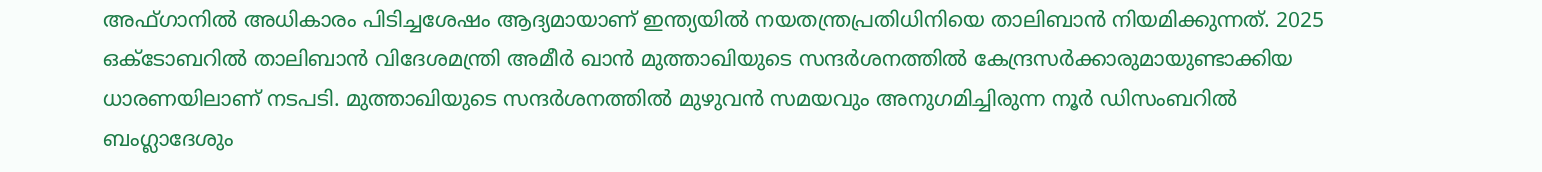അഫ്ഗാനിൽ അധികാരം പിടിച്ചശേഷം ആദ്യമായാണ് ഇന്ത്യയിൽ നയതന്ത്രപ്രതിധിനിയെ താലിബാൻ നിയമിക്കുന്നത്. 2025 ഒക്‌ടോബറിൽ താലിബാൻ വിദേശമന്ത്രി അമീർ ഖാൻ മുത്താഖിയുടെ സന്ദര്‍ശനത്തിൽ കേന്ദ്രസര്‍ക്കാരുമായുണ്ടാക്കിയ ധാരണയിലാണ് നടപടി. മുത്താഖിയുടെ സന്ദര്‍ശനത്തിൽ മുഴുവൻ സമയവും അനുഗമിച്ചിരുന്ന നൂര്‍ ഡിസംബറിൽ ബംഗ്ലാദേശും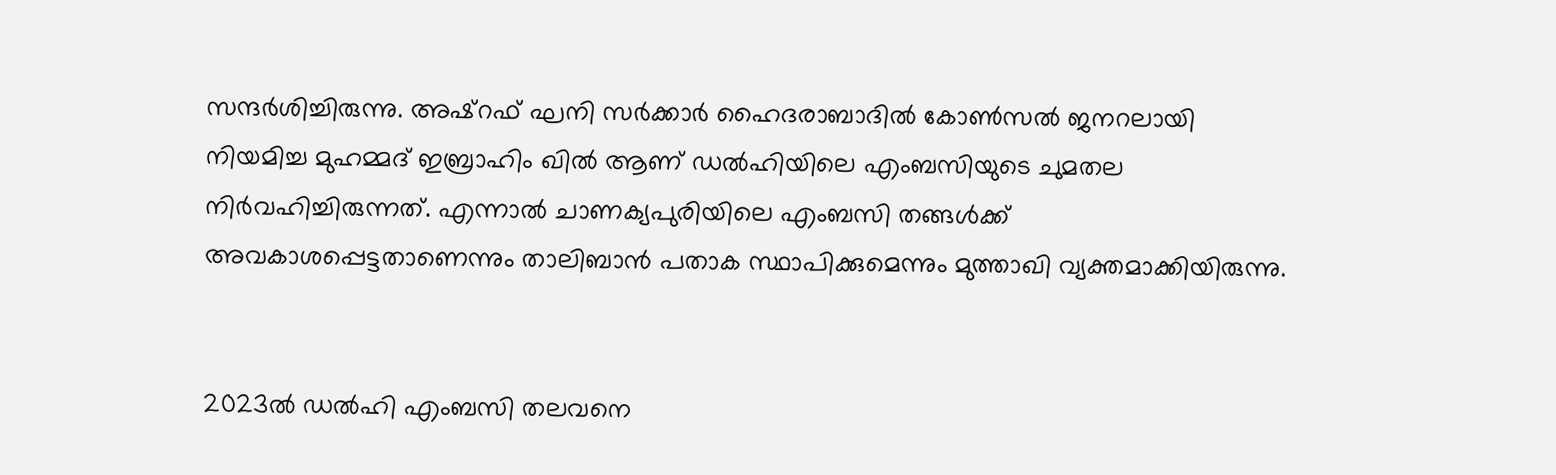സന്ദര്‍ശിച്ചിരുന്നു. അഷ്‌റഫ് ഘനി സർക്കാർ ഹൈദരാബാദിൽ കോൺസൽ ജനറലായി നിയമിച്ച മുഹമ്മദ് ഇബ്രാഹിം ഖിൽ ആണ്‌ ഡൽഹിയിലെ എംബസിയുടെ ചുമതല നിർവഹിച്ചിരുന്നത്‌. എന്നാൽ ചാണക്യപുരിയിലെ എംബസി തങ്ങൾക്ക്‌ അവകാശപ്പെട്ടതാണെന്നും താലിബാൻ പതാക സ്ഥാപിക്കുമെന്നും മുത്താഖി വ്യക്തമാക്കിയിരുന്നു.


2023ൽ ഡൽഹി എംബസി തലവനെ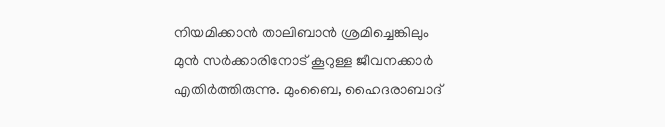നിയമിക്കാൻ താലിബാൻ ശ്രമിച്ചെങ്കിലും മുൻ സർക്കാരിനോട്‌ കൂറുള്ള ജീവനക്കാർ എതിർത്തിരുന്നു. മുംബൈ, ഹൈദരാബാദ്‌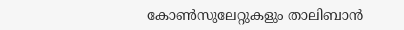കോൺസുലേറ്റുകളും താലിബാൻ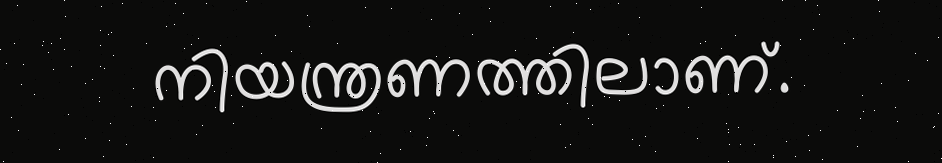നിയന്ത്രണത്തിലാണ്‌.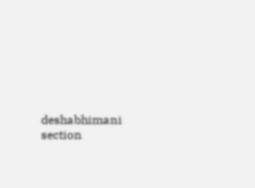deshabhimani section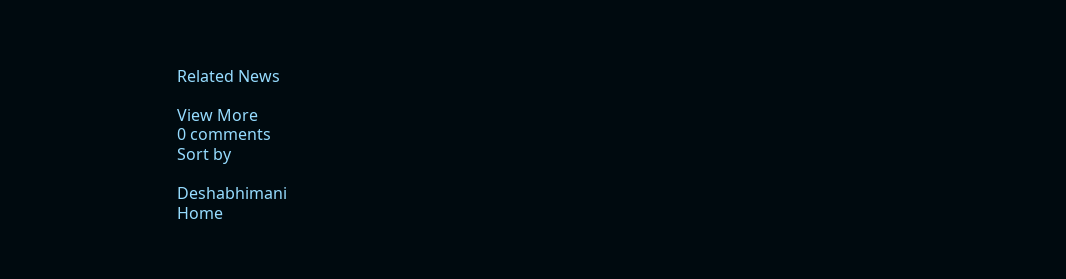Related News

View More
0 comments
Sort by

Deshabhimani
Home